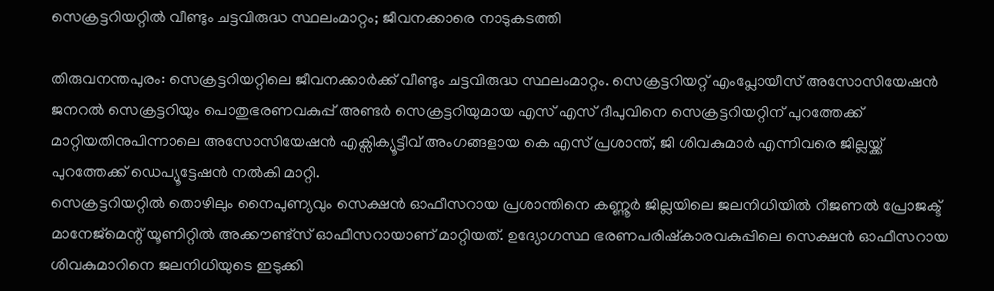സെക്രട്ടറിയറ്റിൽ വീണ്ടും ചട്ടവിരുദ്ധ സ്ഥലംമാറ്റം; ജീവനക്കാരെ നാടുകടത്തി

തിരുവനന്തപുരം: സെക്രട്ടറിയറ്റിലെ ജീവനക്കാർക്ക് വീണ്ടും ചട്ടവിരുദ്ധ സ്ഥലംമാറ്റം. സെക്രട്ടറിയറ്റ് എംപ്ലോയീസ് അസോസിയേഷൻ ജനറൽ സെക്രട്ടറിയും പൊതുഭരണവകുപ്പ് അണ്ടർ സെക്രട്ടറിയുമായ എസ് എസ് ദീപുവിനെ സെക്രട്ടറിയറ്റിന് പുറത്തേക്ക് മാറ്റിയതിനുപിന്നാലെ അസോസിയേഷൻ എക്സിക്യൂട്ടീവ് അംഗങ്ങളായ കെ എസ് പ്രശാന്ത്, ജി ശിവകുമാർ എന്നിവരെ ജില്ലയ്ക്ക് പുറത്തേക്ക് ഡെപ്യൂട്ടേഷൻ നൽകി മാറ്റി.
സെക്രട്ടറിയറ്റിൽ തൊഴിലും നൈപുണ്യവും സെക്ഷൻ ഓഫീസറായ പ്രശാന്തിനെ കണ്ണൂർ ജില്ലയിലെ ജലനിധിയിൽ റീജണൽ പ്രോജക്ട് മാനേജ്മെന്റ് യൂണിറ്റിൽ അക്കൗണ്ട്സ് ഓഫീസറായാണ് മാറ്റിയത്. ഉദ്യോഗസ്ഥ ഭരണപരിഷ്കാരവകുപ്പിലെ സെക്ഷൻ ഓഫീസറായ ശിവകുമാറിനെ ജലനിധിയുടെ ഇടുക്കി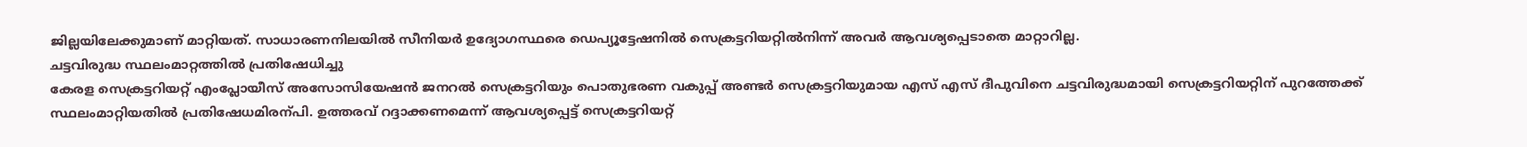ജില്ലയിലേക്കുമാണ് മാറ്റിയത്. സാധാരണനിലയിൽ സീനിയർ ഉദ്യോഗസ്ഥരെ ഡെപ്യൂട്ടേഷനിൽ സെക്രട്ടറിയറ്റിൽനിന്ന് അവർ ആവശ്യപ്പെടാതെ മാറ്റാറില്ല.
ചട്ടവിരുദ്ധ സ്ഥലംമാറ്റത്തിൽ പ്രതിഷേധിച്ചു
കേരള സെക്രട്ടറിയറ്റ് എംപ്ലോയീസ് അസോസിയേഷൻ ജനറൽ സെക്രട്ടറിയും പൊതുഭരണ വകുപ്പ് അണ്ടർ സെക്രട്ടറിയുമായ എസ് എസ് ദീപുവിനെ ചട്ടവിരുദ്ധമായി സെക്രട്ടറിയറ്റിന് പുറത്തേക്ക് സ്ഥലംമാറ്റിയതിൽ പ്രതിഷേധമിരന്പി. ഉത്തരവ് റദ്ദാക്കണമെന്ന് ആവശ്യപ്പെട്ട് സെക്രട്ടറിയറ്റ്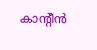കാന്റീൻ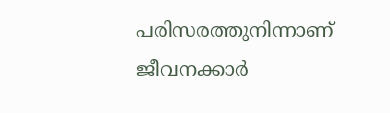പരിസരത്തുനിന്നാണ് ജീവനക്കാർ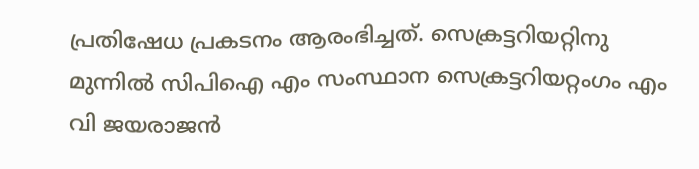പ്രതിഷേധ പ്രകടനം ആരംഭിച്ചത്. സെക്രട്ടറിയറ്റിനു മുന്നിൽ സിപിഐ എം സംസ്ഥാന സെക്രട്ടറിയറ്റംഗം എം വി ജയരാജൻ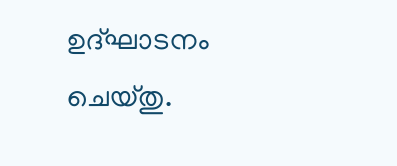ഉദ്ഘാടനം ചെയ്തു.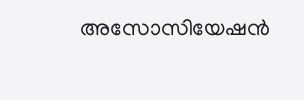അസോസിയേഷൻ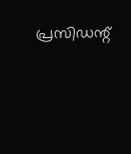പ്രസിഡന്റ്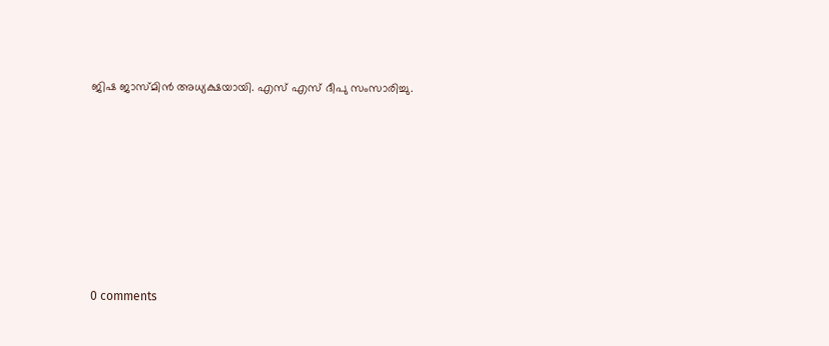ജിഷ ജാസ്മിൻ അധ്യക്ഷയായി. എസ് എസ് ദീപു സംസാരിച്ചു.









0 comments